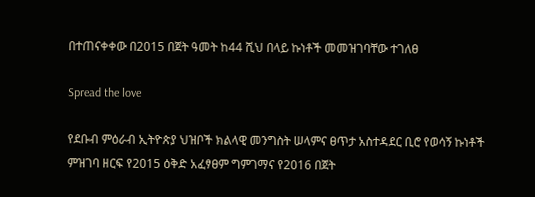በተጠናቀቀው በ2015 በጀት ዓመት ከ44 ሺህ በላይ ኩነቶች መመዝገባቸው ተገለፀ

Spread the love

የደቡብ ምዕራብ ኢትዮጵያ ህዝቦች ክልላዊ መንግስት ሠላምና ፀጥታ አስተዳደር ቢሮ የወሳኝ ኩነቶች ምዝገባ ዘርፍ የ2015 ዕቅድ አፈፃፀም ግምገማና የ2016 በጀት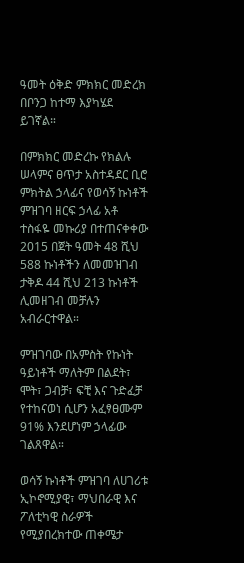ዓመት ዕቅድ ምክክር መድረክ በቦንጋ ከተማ እያካሄደ ይገኛል።

በምክክር መድረኩ የክልሉ ሠላምና ፀጥታ አስተዳደር ቢሮ ምክትል ኃላፊና የወሳኝ ኩነቶች ምዝገባ ዘርፍ ኃላፊ አቶ ተስፋዬ መኩሪያ በተጠናቀቀው 2015 በጀት ዓመት 48 ሺህ 588 ኩነቶችን ለመመዝገብ ታቅዶ 44 ሺህ 213 ኩነቶች ሊመዘገብ መቻሉን አብራርተዋል።

ምዝገባው በአምስት የኩነት ዓይነቶች ማለትም በልደት፣ ሞት፣ ጋብቻ፣ ፍቺ እና ጉድፈቻ የተከናወነ ሲሆን አፈፃፀሙም 91% እንደሆነም ኃላፊው ገልጸዋል።

ወሳኝ ኩነቶች ምዝገባ ለሀገሪቱ ኢኮኖሚያዊ፣ ማህበራዊ እና ፖለቲካዊ ስራዎች የሚያበረክተው ጠቀሜታ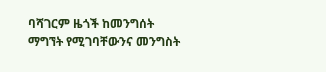ባሻገርም ዜጎች ከመንግሰት ማግኘት የሚገባቸውንና መንግስት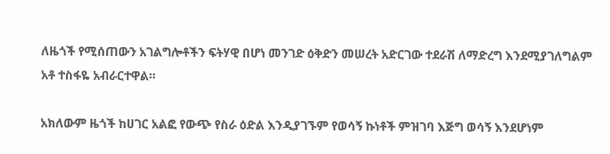ለዜጎች የሚሰጠውን አገልግሎቶችን ፍትሃዊ በሆነ መንገድ ዕቅድን መሠረት አድርገው ተደራሽ ለማድረግ እንደሚያገለግልም አቶ ተስፋዬ አብራርተዋል።

አክለውም ዜጎች ከሀገር አልፎ የውጭ የስራ ዕድል እንዲያገኙም የወሳኝ ኩነቶች ምዝገባ እጅግ ወሳኝ እንደሆነም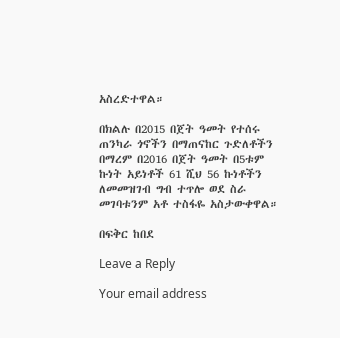አስረድተዋል።

በክልሉ በ2015 በጀት ዓመት የተሰሩ ጠንካራ ጎኖችን በማጠናከር ጉድለቶችን በማረም በ2016 በጀት ዓመት በ5ቱም ኩነት አይነቶች 61 ሺህ 56 ኩነቶችን ለመመዝገብ ግብ ተጥሎ ወደ ስራ መገባቱንም አቶ ተስፋዬ አስታውቀዋል።

በፍቅር ከበደ

Leave a Reply

Your email address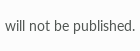will not be published.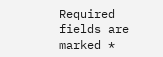Required fields are marked *